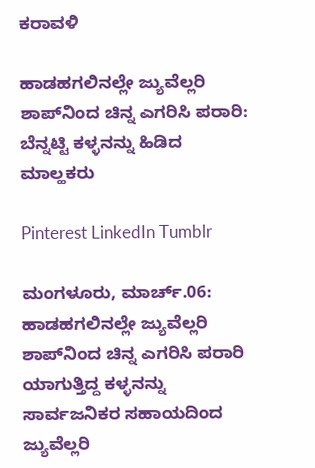ಕರಾವಳಿ

ಹಾಡಹಗಲಿನಲ್ಲೇ ಜ್ಯುವೆಲ್ಲರಿ ಶಾಪ್‌‌ನಿಂದ ಚಿನ್ನ ಎಗರಿಸಿ ಪರಾರಿ: ಬೆನ್ನಟ್ಟಿ ಕಳ್ಳನನ್ನು ಹಿಡಿದ ಮಾಲ್ಹಕರು

Pinterest LinkedIn Tumblr

ಮಂಗಳೂರು, ಮಾರ್ಚ್.06: ಹಾಡಹಗಲಿನಲ್ಲೇ ಜ್ಯುವೆಲ್ಲರಿ ಶಾಪ್‌‌ನಿಂದ ಚಿನ್ನ ಎಗರಿಸಿ ಪರಾರಿ ಯಾಗುತ್ತಿದ್ದ ಕಳ್ಳನನ್ನು ಸಾರ್ವಜನಿಕರ ಸಹಾಯದಿಂದ ಜ್ಯುವೆಲ್ಲರಿ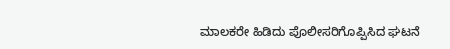ಮಾಲಕರೇ ಹಿಡಿದು ಪೊಲೀಸರಿಗೊಪ್ಪಿಸಿದ ಘಟನೆ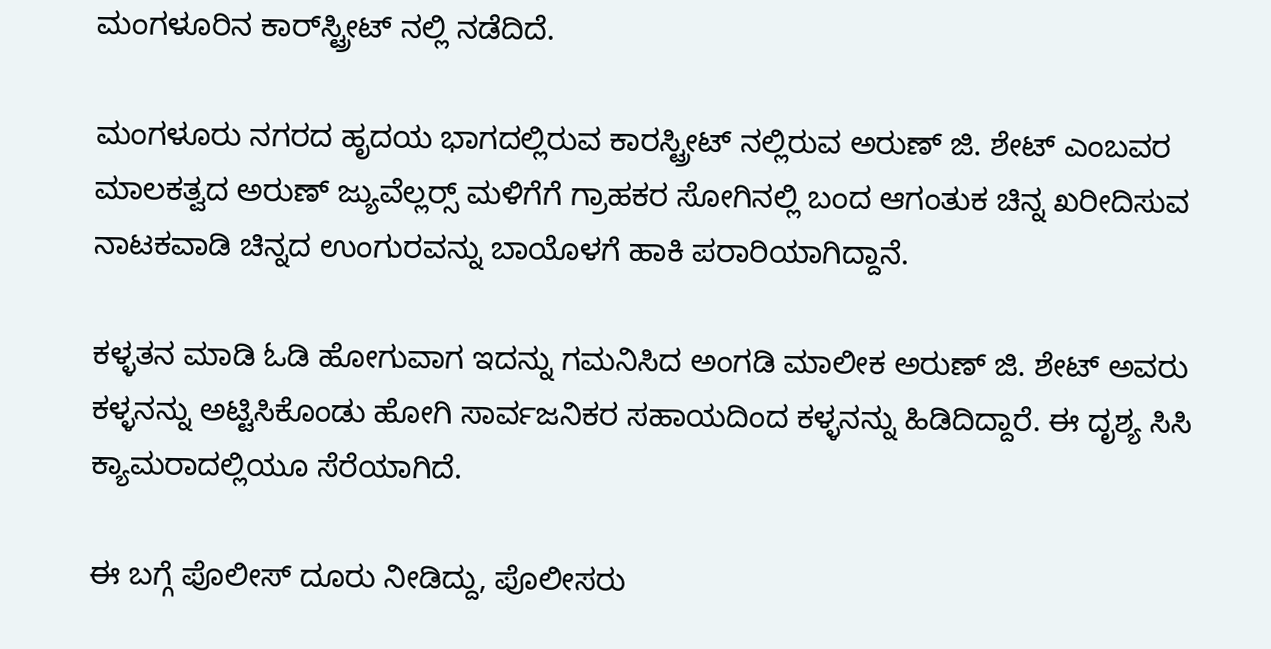ಮಂಗಳೂರಿನ ಕಾರ್‌ಸ್ಟ್ರೀಟ್ ನಲ್ಲಿ ನಡೆದಿದೆ.

ಮಂಗಳೂರು ನಗರದ ಹೃದಯ ಭಾಗದಲ್ಲಿರುವ ಕಾರಸ್ಟ್ರೀಟ್ ನಲ್ಲಿರುವ ಅರುಣ್ ಜಿ. ಶೇಟ್ ಎಂಬವರ ಮಾಲಕತ್ವದ ಅರುಣ್ ಜ್ಯುವೆಲ್ಲರ್‍ಸ್ ಮಳಿಗೆಗೆ ಗ್ರಾಹಕರ ಸೋಗಿನಲ್ಲಿ ಬಂದ ಆಗಂತುಕ ಚಿನ್ನ ಖರೀದಿಸುವ ನಾಟಕವಾಡಿ ಚಿನ್ನದ ಉಂಗುರವನ್ನು ಬಾಯೊಳಗೆ ಹಾಕಿ ಪರಾರಿಯಾಗಿದ್ದಾನೆ.

ಕಳ್ಳತನ ಮಾಡಿ ಓಡಿ ಹೋಗುವಾಗ ಇದನ್ನು ಗಮನಿಸಿದ ಅಂಗಡಿ ಮಾಲೀಕ ಅರುಣ್ ಜಿ. ಶೇಟ್ ಅವರು ಕಳ್ಳನನ್ನು ಅಟ್ಟಿಸಿಕೊಂಡು ಹೋಗಿ ಸಾರ್ವಜನಿಕರ ಸಹಾಯದಿಂದ ಕಳ್ಳನನ್ನು ಹಿಡಿದಿದ್ದಾರೆ. ಈ ದೃಶ್ಯ ಸಿಸಿ ಕ್ಯಾಮರಾದಲ್ಲಿಯೂ ಸೆರೆಯಾಗಿದೆ.

ಈ ಬಗ್ಗೆ ಪೊಲೀಸ್ ದೂರು ನೀಡಿದ್ದು, ಪೊಲೀಸರು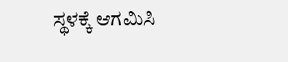ಸ್ಥಳಕ್ಕೆ ಆಗಮಿಸಿ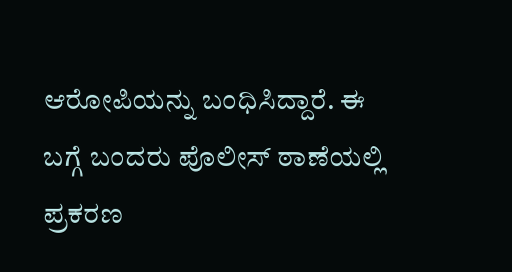ಆರೋಪಿಯನ್ನು ಬಂಧಿಸಿದ್ದಾರೆ. ಈ ಬಗ್ಗೆ ಬಂದರು ಪೊಲೀಸ್ ಠಾಣೆಯಲ್ಲಿ ಪ್ರಕರಣ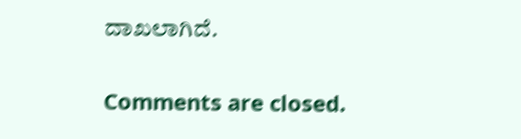ದಾಖಲಾಗಿದೆ.

Comments are closed.